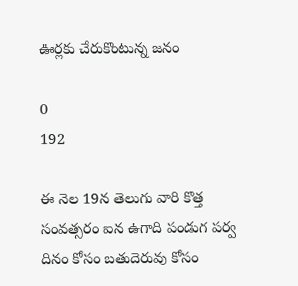ఊర్లకు చేరుకొంటున్న జనం

0
192

ఈ నెల 19న తెలుగు వారి కొత్త సంవత్సరం ఐన ఉగాది పండుగ పర్వ దినం కోసం బతుదెరువు కోసం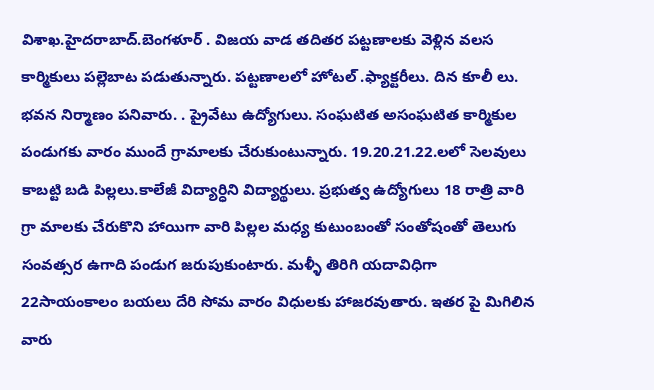విశాఖ.హైదరాబాద్.బెంగళూర్ . విజయ వాడ తదితర పట్టణాలకు వెళ్లిన వలస కార్మికులు పల్లెబాట పడుతున్నారు. పట్టణాలలో హోటల్ .ఫ్యాక్టరీలు. దిన కూలీ లు. భవన నిర్మాణం పనివారు. . ప్రైవేటు ఉద్యోగులు. సంఘటిత అసంఘటిత కార్మికుల పండుగకు వారం ముందే గ్రామాలకు చేరుకుంటున్నారు. 19.20.21.22.లలో సెలవులు కాబట్టి బడి పిల్లలు.కాలేజీ విద్యార్ధిని విద్యార్థులు. ప్రభుత్వ ఉద్యోగులు 18 రాత్రి వారి గ్రా మాలకు చేరుకొని హాయిగా వారి పిల్లల మధ్య కుటుంబంతో సంతోషంతో తెలుగు సంవత్సర ఉగాది పండుగ జరుపుకుంటారు. మళ్ళీ తిరిగి యదావిధిగా 22సాయంకాలం బయలు దేరి సోమ వారం విధులకు హాజరవుతారు. ఇతర పై మిగిలిన వారు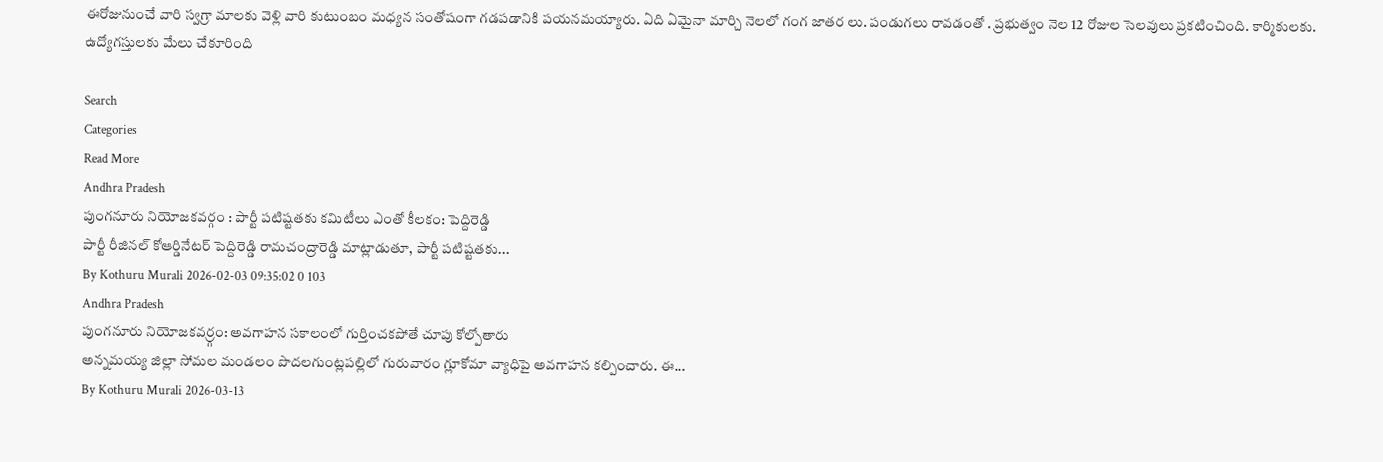ఈరోజునుంచే వారి స్వగ్రా మాలకు వెళ్లి వారి కుటుంబం మధ్యన సంతోషంగా గడపడానికి పయనమయ్యారు. ఏది ఏమైనా మార్చి నెలలో గంగ జాతర లు. పండుగలు రావడంతో . ప్రభుత్వం నెల 12 రోజుల సెలవులు ప్రకటించింది. కార్మికులకు. ఉద్యోగస్తులకు మేలు చేకూరింది

Search
Categories
Read More
Andhra Pradesh
పుంగనూరు నియోజకవర్గం : పార్టీ పటిష్టతకు కమిటీలు ఎంతో కీలకం: పెద్దిరెడ్డి
పార్టీ రీజినల్ కోఆర్డినేటర్ పెద్దిరెడ్డి రామచంద్రారెడ్డి మాట్లాడుతూ, పార్టీ పటిష్టతకు...
By Kothuru Murali 2026-02-03 09:35:02 0 103
Andhra Pradesh
పుంగనూరు నియోజకవర్ర్గం: అవగాహన సకాలంలో గుర్తించకపోతే చూపు కోల్పోతారు
అన్నమయ్య జిల్లా సోమల మండలం పొదలగుంట్లపల్లిలో గురువారం గ్లూకోమా వ్యాధిపై అవగాహన కల్పించారు. ఈ...
By Kothuru Murali 2026-03-13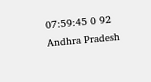07:59:45 0 92
Andhra Pradesh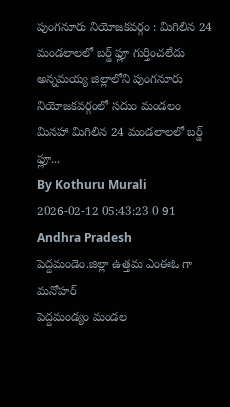పుంగనూరు నియోజకవర్గం : మిగిలిన 24 మండలాలలో బర్డ్ ఫ్లూ గుర్తించలేదు
అన్నమయ్య జిల్లాలోని పుంగనూరు నియోజకవర్గంలో సదుం మండలం మినహా మిగిలిన 24 మండలాలలో బర్డ్ ఫ్లూ...
By Kothuru Murali 2026-02-12 05:43:23 0 91
Andhra Pradesh
పెద్దమండెం.జిల్లా ఉత్తమ ఎంఈఓ గా మనోహర్
పెద్దమండ్యం మండల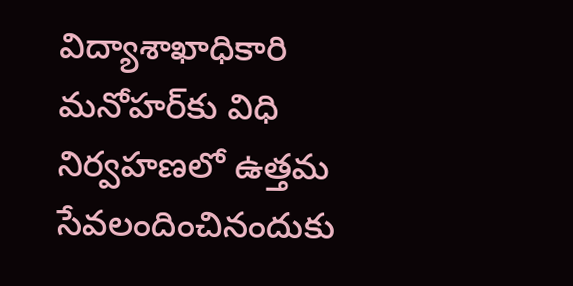విద్యాశాఖాధికారి మనోహర్‌కు విధి నిర్వహణలో ఉత్తమ సేవలందించినందుకు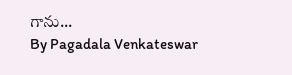గాను...
By Pagadala Venkateswar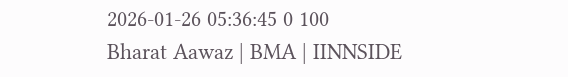2026-01-26 05:36:45 0 100
Bharat Aawaz | BMA | IINNSIDE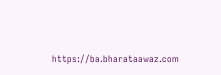https://ba.bharataawaz.com